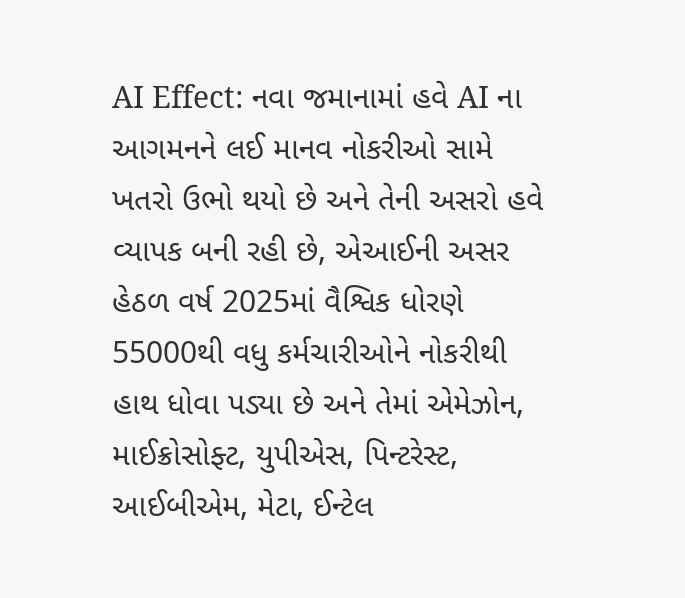AI Effect: નવા જમાનામાં હવે AI ના આગમનને લઈ માનવ નોકરીઓ સામે ખતરો ઉભો થયો છે અને તેની અસરો હવે વ્યાપક બની રહી છે, એઆઈની અસર હેઠળ વર્ષ 2025માં વૈશ્વિક ધોરણે 55000થી વધુ કર્મચારીઓને નોકરીથી હાથ ધોવા પડ્યા છે અને તેમાં એમેઝોન, માઈક્રોસોફ્ટ, યુપીએસ, પિન્ટરેસ્ટ, આઈબીએમ, મેટા, ઈન્ટેલ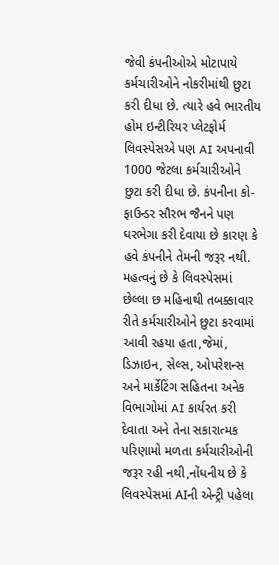જેવી કંપનીઓએ મોટાપાયે કર્મચારીઓને નોકરીમાંથી છુટા કરી દીધા છે. ત્યારે હવે ભારતીય હોમ ઇન્ટીરિયર પ્લેટફોર્મ લિવસ્પેસએ પણ AI અપનાવી 1000 જેટલા કર્મચારીઓને છુટા કરી દીધા છે. કંપનીના કો-ફાઉન્ડર સૌરભ જૈનને પણ ઘરભેગા કરી દેવાયા છે કારણ કે હવે કંપનીને તેમની જરૂર નથી.
મહત્વનું છે કે લિવસ્પેસમાં છેલ્લા છ મહિનાથી તબક્કાવાર રીતે કર્મચારીઓને છુટા કરવામાં આવી રહયા હતા,જેમાં, ડિઝાઇન, સેલ્સ, ઓપરેશન્સ અને માર્કેટિંગ સહિતના અનેક વિભાગોમાં AI કાર્યરત કરી દેવાતા અને તેના સકારાત્મક પરિણામો મળતા કર્મચારીઓની જરૂર રહી નથી,નોંધનીય છે કે લિવસ્પેસમાં AIની એન્ટ્રી પહેલા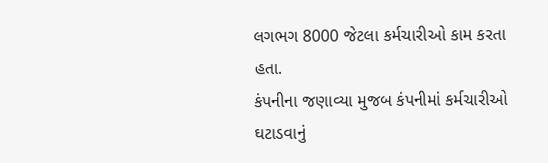લગભગ 8000 જેટલા કર્મચારીઓ કામ કરતા હતા.
કંપનીના જણાવ્યા મુજબ કંપનીમાં કર્મચારીઓ ઘટાડવાનું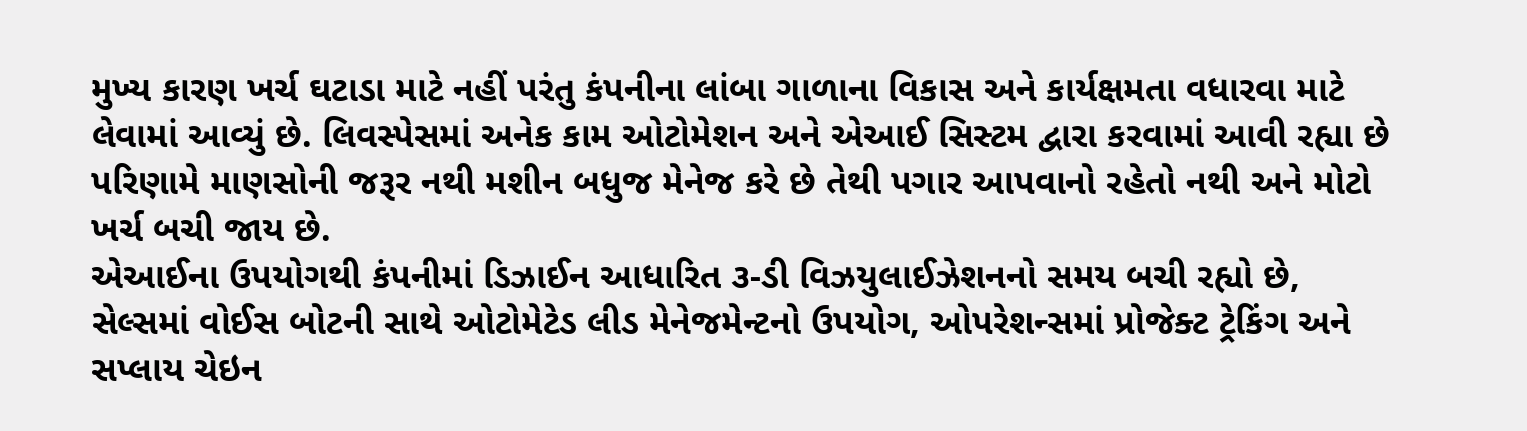મુખ્ય કારણ ખર્ચ ઘટાડા માટે નહીં પરંતુ કંપનીના લાંબા ગાળાના વિકાસ અને કાર્યક્ષમતા વધારવા માટે લેવામાં આવ્યું છે. લિવસ્પેસમાં અનેક કામ ઓટોમેશન અને એઆઈ સિસ્ટમ દ્વારા કરવામાં આવી રહ્યા છે પરિણામે માણસોની જરૂર નથી મશીન બધુજ મેનેજ કરે છે તેથી પગાર આપવાનો રહેતો નથી અને મોટો ખર્ચ બચી જાય છે.
એઆઈના ઉપયોગથી કંપનીમાં ડિઝાઈન આધારિત ૩-ડી વિઝયુલાઈઝેશનનો સમય બચી રહ્યો છે, સેલ્સમાં વોઈસ બોટની સાથે ઓટોમેટેડ લીડ મેનેજમેન્ટનો ઉપયોગ, ઓપરેશન્સમાં પ્રોજેક્ટ ટ્રેકિંગ અને સપ્લાય ચેઇન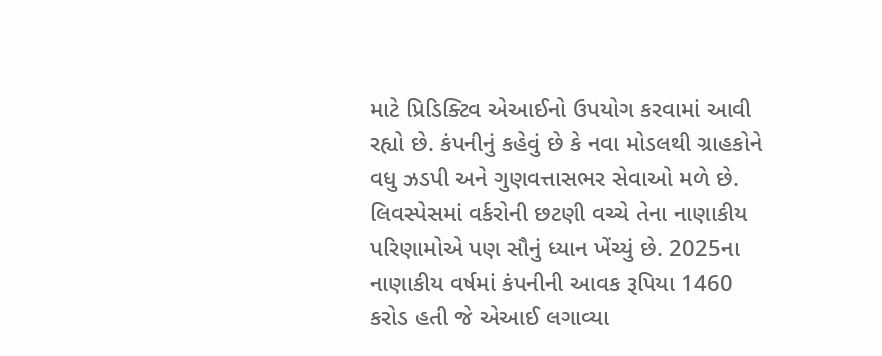માટે પ્રિડિક્ટિવ એઆઈનો ઉપયોગ કરવામાં આવી રહ્યો છે. કંપનીનું કહેવું છે કે નવા મોડલથી ગ્રાહકોને વધુ ઝડપી અને ગુણવત્તાસભર સેવાઓ મળે છે.
લિવસ્પેસમાં વર્કરોની છટણી વચ્ચે તેના નાણાકીય પરિણામોએ પણ સૌનું ધ્યાન ખેંચ્યું છે. 2025ના નાણાકીય વર્ષમાં કંપનીની આવક રૂપિયા 1460 કરોડ હતી જે એઆઈ લગાવ્યા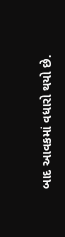બાદ આવકમાં વધારો થયો છે.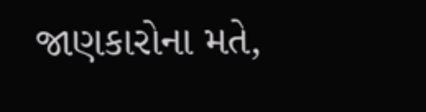જાણકારોના મતે,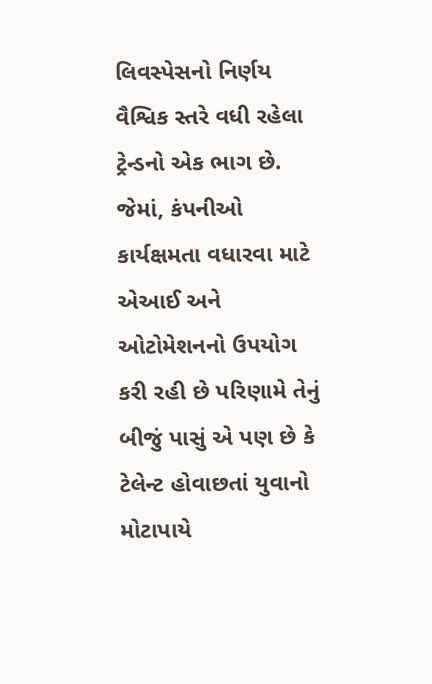લિવસ્પેસનો નિર્ણય વૈશ્વિક સ્તરે વધી રહેલા ટ્રેન્ડનો એક ભાગ છે. જેમાં, કંપનીઓ કાર્યક્ષમતા વધારવા માટે એઆઈ અને ઓટોમેશનનો ઉપયોગ કરી રહી છે પરિણામે તેનું બીજું પાસું એ પણ છે કે ટેલેન્ટ હોવાછતાં યુવાનો મોટાપાયે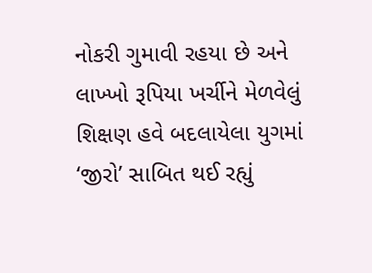નોકરી ગુમાવી રહયા છે અને લાખ્ખો રૂપિયા ખર્ચીને મેળવેલું શિક્ષણ હવે બદલાયેલા યુગમાં ‘જીરો’ સાબિત થઈ રહ્યું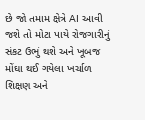છે જો તમામ ક્ષેત્રે AI આવી જશે તો મોટા પાયે રોજગારીનું સંકટ ઉભું થશે અને ખૂબજ મોંઘા થઈ ગયેલા ખર્ચાળ શિક્ષણ અને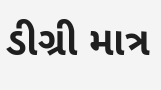ડીગ્રી માત્ર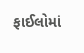ફાઈલોમાં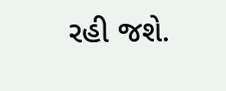રહી જશે.